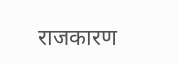राजकारण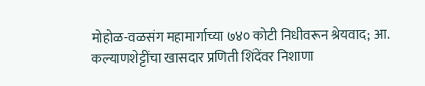मोहोळ-वळसंग महामार्गाच्या ७४० कोटी निधीवरून श्रेयवाद; आ. कल्याणशेट्टींचा खासदार प्रणिती शिंदेंवर निशाणा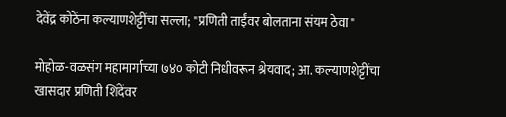देवेंद्र कोठेंना कल्याणशेट्टींचा सल्ला; "प्रणिती ताईंवर बोलताना संयम ठेवा"

मोहोळ-वळसंग महामार्गाच्या ७४० कोटी निधीवरून श्रेयवाद; आ. कल्याणशेट्टींचा खासदार प्रणिती शिंदेंवर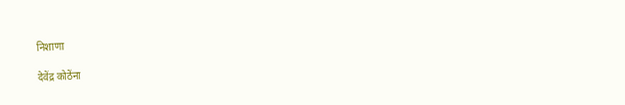निशाणा

देवेंद्र कोठेंना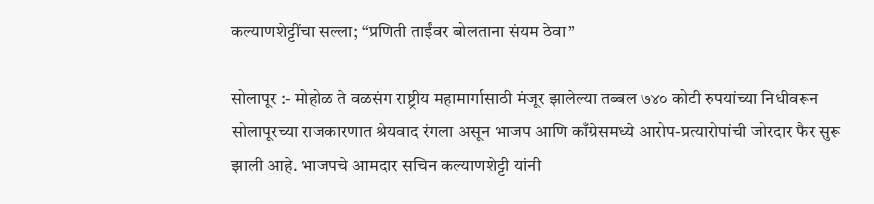कल्याणशेट्टींचा सल्ला; “प्रणिती ताईंवर बोलताना संयम ठेवा”

सोलापूर :- मोहोळ ते वळसंग राष्ट्रीय महामार्गासाठी मंजूर झालेल्या तब्बल ७४० कोटी रुपयांच्या निधीवरून सोलापूरच्या राजकारणात श्रेयवाद रंगला असून भाजप आणि काँग्रेसमध्ये आरोप-प्रत्यारोपांची जोरदार फैर सुरू झाली आहे. भाजपचे आमदार सचिन कल्याणशेट्टी यांनी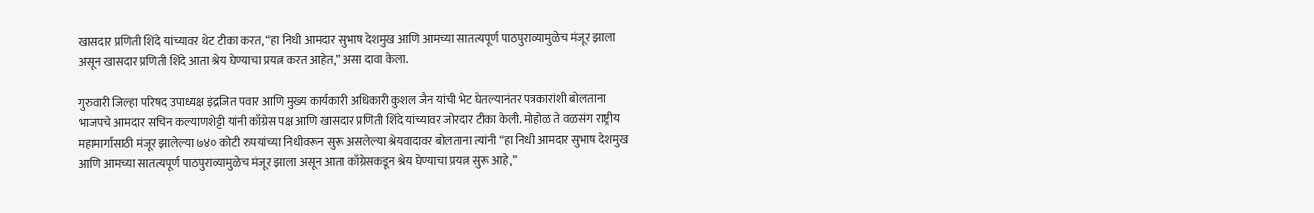खासदार प्रणिती शिंदे यांच्यावर थेट टीका करत, “हा निधी आमदार सुभाष देशमुख आणि आमच्या सातत्यपूर्ण पाठपुराव्यामुळेच मंजूर झाला असून खासदार प्रणिती शिंदे आता श्रेय घेण्याचा प्रयत्न करत आहेत,” असा दावा केला.

गुरुवारी जिल्हा परिषद उपाध्यक्ष इंद्रजित पवार आणि मुख्य कार्यकारी अधिकारी कुशल जैन यांची भेट घेतल्यानंतर पत्रकारांशी बोलताना भाजपचे आमदार सचिन कल्याणशेट्टी यांनी काँग्रेस पक्ष आणि खासदार प्रणिती शिंदे यांच्यावर जोरदार टीका केली. मोहोळ ते वळसंग राष्ट्रीय महामार्गासाठी मंजूर झालेल्या ७४० कोटी रुपयांच्या निधीवरून सुरू असलेल्या श्रेयवादावर बोलताना त्यांनी “हा निधी आमदार सुभाष देशमुख आणि आमच्या सातत्यपूर्ण पाठपुराव्यामुळेच मंजूर झाला असून आता काँग्रेसकडून श्रेय घेण्याचा प्रयत्न सुरू आहे,”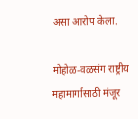असा आरोप केला.

मोहोळ-वळसंग राष्ट्रीय महामार्गासाठी मंजूर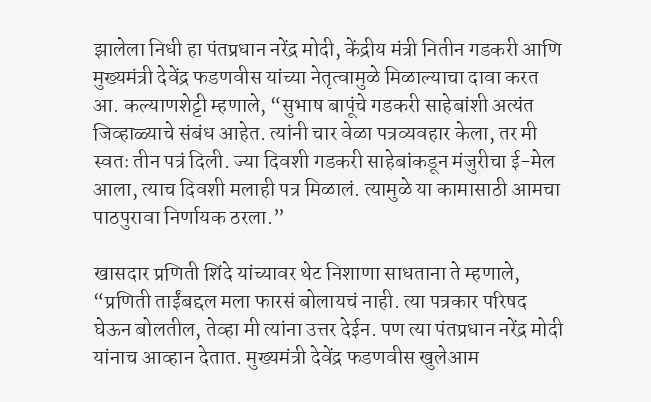झालेला निधी हा पंतप्रधान नरेंद्र मोदी, केंद्रीय मंत्री नितीन गडकरी आणि मुख्यमंत्री देवेंद्र फडणवीस यांच्या नेतृत्वामुळे मिळाल्याचा दावा करत आ. कल्याणशेट्टी म्हणाले, “सुभाष बापूंचे गडकरी साहेबांशी अत्यंत जिव्हाळ्याचे संबंध आहेत. त्यांनी चार वेळा पत्रव्यवहार केला, तर मी स्वतः तीन पत्रं दिली. ज्या दिवशी गडकरी साहेबांकडून मंजुरीचा ई-मेल आला, त्याच दिवशी मलाही पत्र मिळालं. त्यामुळे या कामासाठी आमचा पाठपुरावा निर्णायक ठरला.”

खासदार प्रणिती शिंदे यांच्यावर थेट निशाणा साधताना ते म्हणाले, “प्रणिती ताईंबद्दल मला फारसं बोलायचं नाही. त्या पत्रकार परिषद घेऊन बोलतील, तेव्हा मी त्यांना उत्तर देईन. पण त्या पंतप्रधान नरेंद्र मोदी यांनाच आव्हान देतात. मुख्यमंत्री देवेंद्र फडणवीस खुलेआम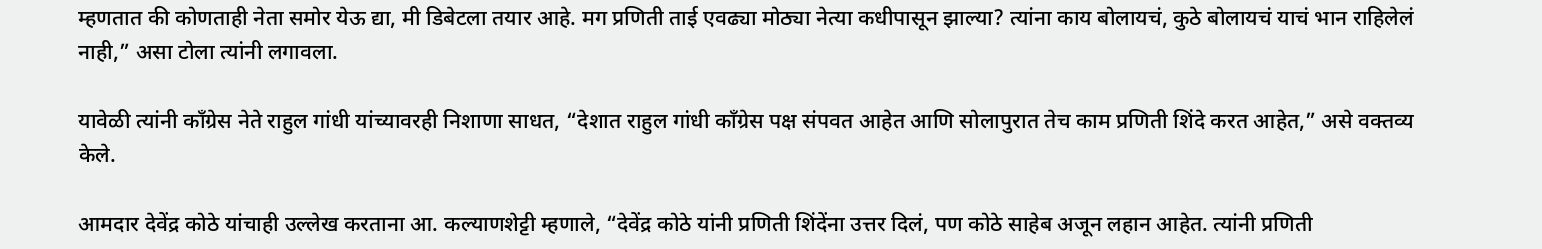म्हणतात की कोणताही नेता समोर येऊ द्या, मी डिबेटला तयार आहे. मग प्रणिती ताई एवढ्या मोठ्या नेत्या कधीपासून झाल्या? त्यांना काय बोलायचं, कुठे बोलायचं याचं भान राहिलेलं नाही,” असा टोला त्यांनी लगावला.

यावेळी त्यांनी काँग्रेस नेते राहुल गांधी यांच्यावरही निशाणा साधत, “देशात राहुल गांधी काँग्रेस पक्ष संपवत आहेत आणि सोलापुरात तेच काम प्रणिती शिंदे करत आहेत,” असे वक्तव्य केले.

आमदार देवेंद्र कोठे यांचाही उल्लेख करताना आ. कल्याणशेट्टी म्हणाले, “देवेंद्र कोठे यांनी प्रणिती शिंदेंना उत्तर दिलं, पण कोठे साहेब अजून लहान आहेत. त्यांनी प्रणिती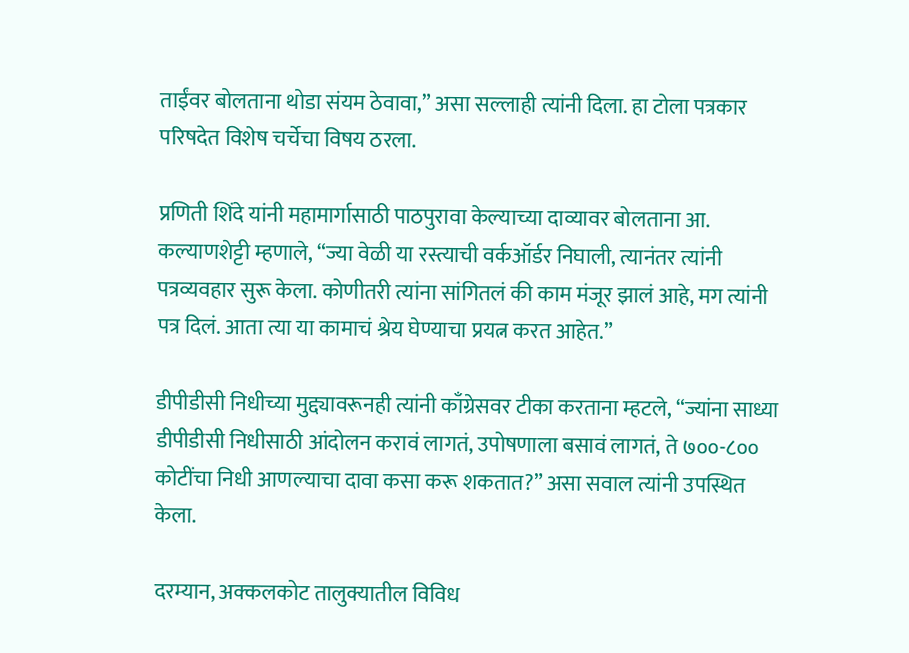ताईंवर बोलताना थोडा संयम ठेवावा,” असा सल्लाही त्यांनी दिला. हा टोला पत्रकार परिषदेत विशेष चर्चेचा विषय ठरला.

प्रणिती शिंदे यांनी महामार्गासाठी पाठपुरावा केल्याच्या दाव्यावर बोलताना आ. कल्याणशेट्टी म्हणाले, “ज्या वेळी या रस्त्याची वर्कऑर्डर निघाली, त्यानंतर त्यांनी पत्रव्यवहार सुरू केला. कोणीतरी त्यांना सांगितलं की काम मंजूर झालं आहे, मग त्यांनी पत्र दिलं. आता त्या या कामाचं श्रेय घेण्याचा प्रयत्न करत आहेत.”

डीपीडीसी निधीच्या मुद्द्यावरूनही त्यांनी काँग्रेसवर टीका करताना म्हटले, “ज्यांना साध्या डीपीडीसी निधीसाठी आंदोलन करावं लागतं, उपोषणाला बसावं लागतं, ते ७००-८०० कोटींचा निधी आणल्याचा दावा कसा करू शकतात?” असा सवाल त्यांनी उपस्थित केला.

दरम्यान, अक्कलकोट तालुक्यातील विविध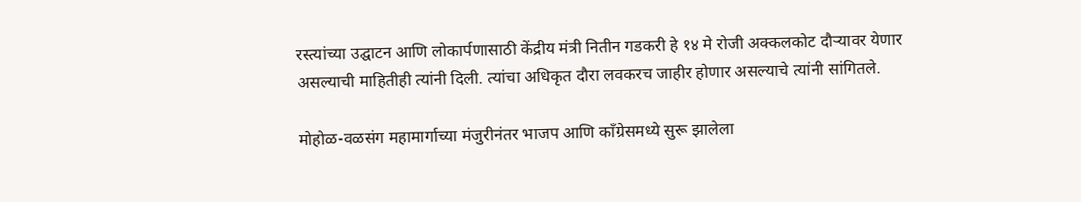रस्त्यांच्या उद्घाटन आणि लोकार्पणासाठी केंद्रीय मंत्री नितीन गडकरी हे १४ मे रोजी अक्कलकोट दौऱ्यावर येणार असल्याची माहितीही त्यांनी दिली. त्यांचा अधिकृत दौरा लवकरच जाहीर होणार असल्याचे त्यांनी सांगितले.

मोहोळ-वळसंग महामार्गाच्या मंजुरीनंतर भाजप आणि काँग्रेसमध्ये सुरू झालेला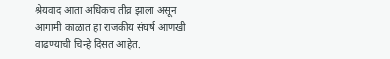श्रेयवाद आता अधिकच तीव्र झाला असून आगामी काळात हा राजकीय संघर्ष आणखी वाढण्याची चिन्हे दिसत आहेत.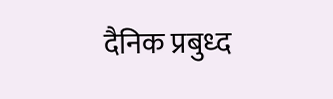दैनिक प्रबुध्द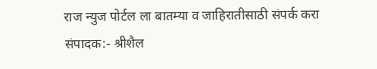राज न्युज पोर्टल ला बातम्या व जाहिरातीसाठी संपर्क करा संपादक:- श्रीशैल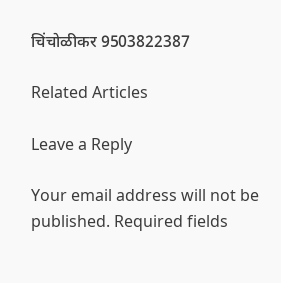चिंचोळीकर 9503822387

Related Articles

Leave a Reply

Your email address will not be published. Required fields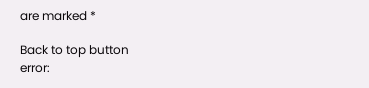are marked *

Back to top button
error: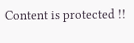Content is protected !!